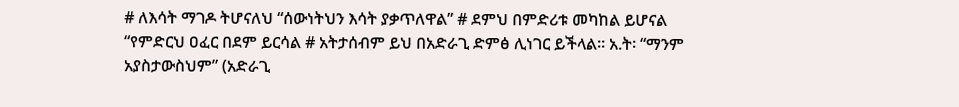# ለእሳት ማገዶ ትሆናለህ “ሰውነትህን እሳት ያቃጥለዋል” # ደምህ በምድሪቱ መካከል ይሆናል “የምድርህ ዐፈር በደም ይርሳል # አትታሰብም ይህ በአድራጊ ድምፅ ሊነገር ይችላል። አ.ት፡ “ማንም አያስታውስህም” (አድራጊ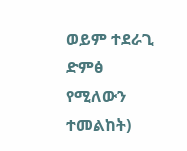ወይም ተደራጊ ድምፅ የሚለውን ተመልከት)